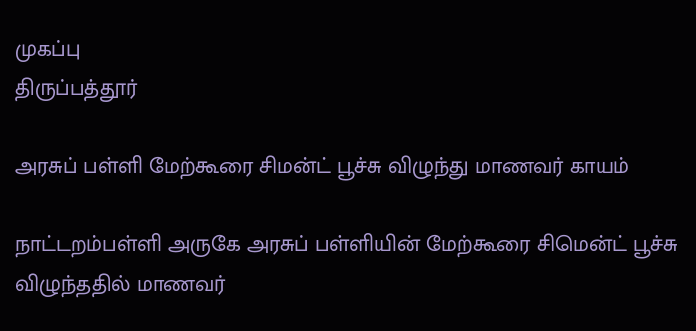முகப்பு
திருப்பத்தூர்

அரசுப் பள்ளி மேற்கூரை சிமன்ட் பூச்சு விழுந்து மாணவர் காயம்

நாட்டறம்பள்ளி அருகே அரசுப் பள்ளியின் மேற்கூரை சிமென்ட் பூச்சு விழுந்ததில் மாணவர்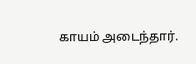காயம் அடைந்தார்.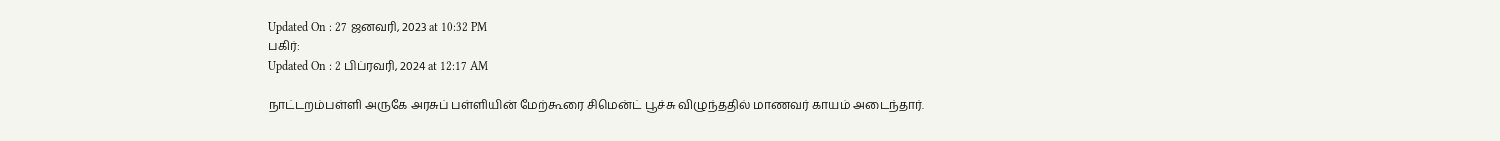Updated On : 27 ஜனவரி, 2023 at 10:32 PM
பகிர்:
Updated On : 2 பிப்ரவரி, 2024 at 12:17 AM

நாட்டறம்பள்ளி அருகே அரசுப் பள்ளியின் மேற்கூரை சிமென்ட் பூச்சு விழுந்ததில் மாணவர் காயம் அடைந்தார்.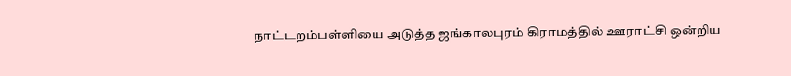நாட்டறம்பள்ளியை அடுத்த ஜங்காலபுரம் கிராமத்தில் ஊராட்சி ஒன்றிய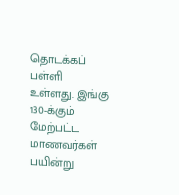தொடக்கப் பள்ளி உள்ளது. இங்கு 130-க்கும் மேற்பட்ட மாணவர்கள் பயின்று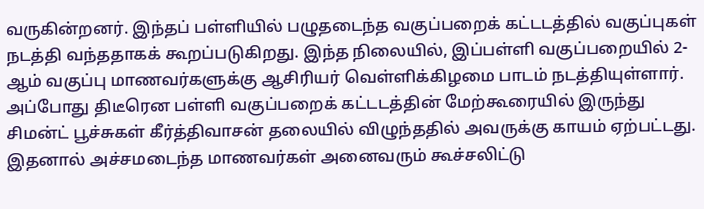வருகின்றனர். இந்தப் பள்ளியில் பழுதடைந்த வகுப்பறைக் கட்டடத்தில் வகுப்புகள் நடத்தி வந்ததாகக் கூறப்படுகிறது. இந்த நிலையில், இப்பள்ளி வகுப்பறையில் 2-ஆம் வகுப்பு மாணவர்களுக்கு ஆசிரியர் வெள்ளிக்கிழமை பாடம் நடத்தியுள்ளார். அப்போது திடீரென பள்ளி வகுப்பறைக் கட்டடத்தின் மேற்கூரையில் இருந்து சிமன்ட் பூச்சுகள் கீர்த்திவாசன் தலையில் விழுந்ததில் அவருக்கு காயம் ஏற்பட்டது. இதனால் அச்சமடைந்த மாணவர்கள் அனைவரும் கூச்சலிட்டு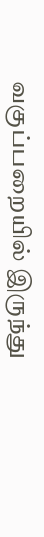வகுப்பறையில் இருந்து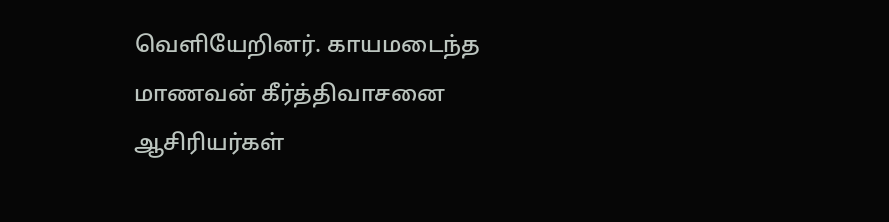வெளியேறினர். காயமடைந்த மாணவன் கீர்த்திவாசனை ஆசிரியர்கள்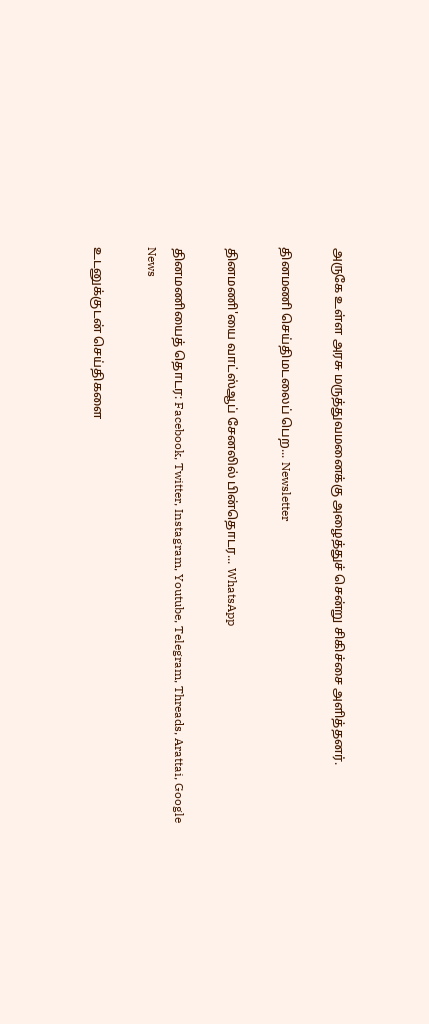அருகே உள்ள அரசு மருத்துவமனைக்கு அழைத்துச் சென்று சிகிச்சை அளித்தனர்.

தினமணி செய்திமடலைப் பெற... Newsletter

தினமணி'யை வாட்ஸ்ஆப் சேனலில் பின்தொடர... WhatsApp

தினமணியைத் தொடர: Facebook, Twitter, Instagram, Youtube, Telegram, Threads, Arattai, Google News

உடனுக்குடன் செய்திகளை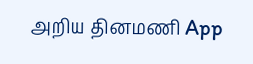அறிய தினமணி App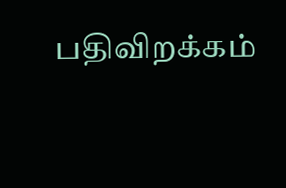பதிவிறக்கம்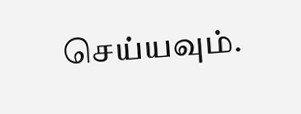செய்யவும்.